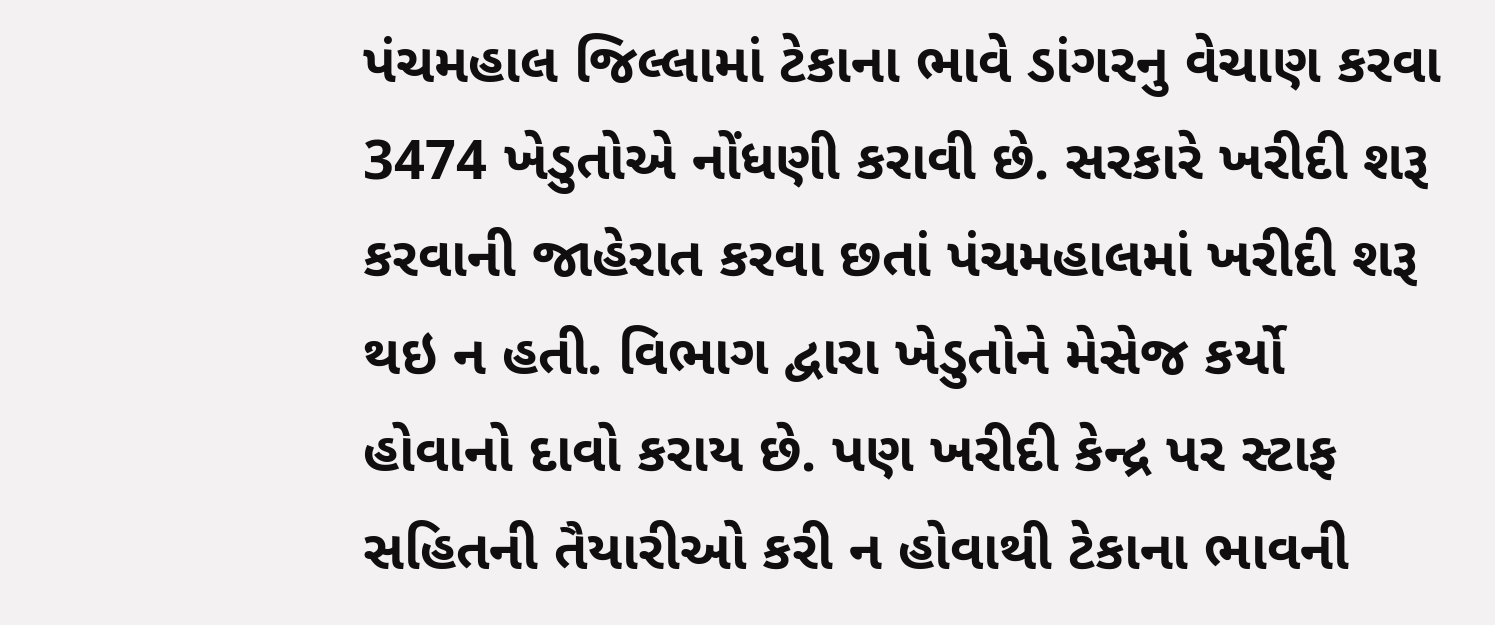પંચમહાલ જિલ્લામાં ટેકાના ભાવે ડાંગરનુ વેચાણ કરવા 3474 ખેડુતોએ નોંધણી કરાવી છે. સરકારે ખરીદી શરૂ કરવાની જાહેરાત કરવા છતાં પંચમહાલમાં ખરીદી શરૂ થઇ ન હતી. વિભાગ દ્વારા ખેડુતોને મેસેજ કર્યો હોવાનો દાવો કરાય છે. પણ ખરીદી કેન્દ્ર પર સ્ટાફ સહિતની તૈયારીઓ કરી ન હોવાથી ટેકાના ભાવની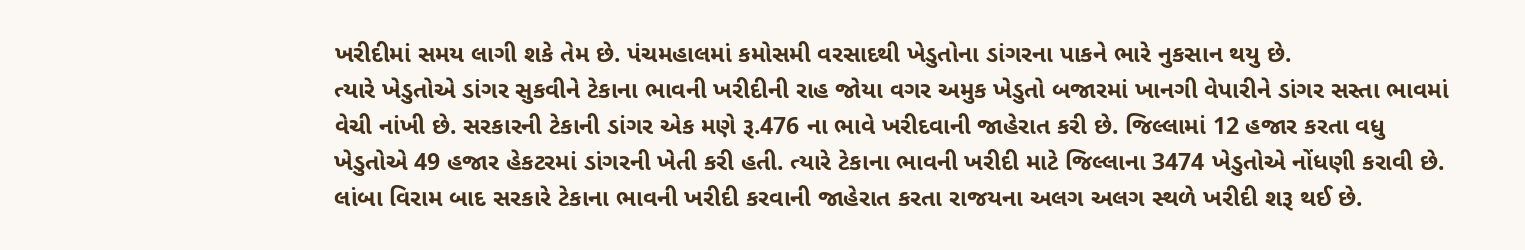ખરીદીમાં સમય લાગી શકે તેમ છે. પંચમહાલમાં કમોસમી વરસાદથી ખેડુતોના ડાંગરના પાકને ભારે નુકસાન થયુ છે.
ત્યારે ખેડુતોએ ડાંગર સુકવીને ટેકાના ભાવની ખરીદીની રાહ જોયા વગર અમુક ખેડુતો બજારમાં ખાનગી વેપારીને ડાંગર સસ્તા ભાવમાં વેચી નાંખી છે. સરકારની ટેકાની ડાંગર એક મણે રૂ.476 ના ભાવે ખરીદવાની જાહેરાત કરી છે. જિલ્લામાં 12 હજાર કરતા વધુ ખેડુતોએ 49 હજાર હેકટરમાં ડાંગરની ખેતી કરી હતી. ત્યારે ટેકાના ભાવની ખરીદી માટે જિલ્લાના 3474 ખેડુતોએ નોંધણી કરાવી છે. લાંબા વિરામ બાદ સરકારે ટેકાના ભાવની ખરીદી કરવાની જાહેરાત કરતા રાજયના અલગ અલગ સ્થળે ખરીદી શરૂ થઈ છે.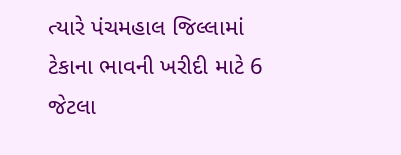ત્યારે પંચમહાલ જિલ્લામાં ટેકાના ભાવની ખરીદી માટે 6 જેટલા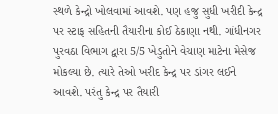સ્થળે કેન્દ્રો ખોલવામાં આવશે. પણ હજુ સુધી ખરીદી કેન્દ્ર પર સ્ટાફ સહિતની તૈયારીના કોઈ ઠેકાણા નથી. ગાંધીનગર પુરવઠા વિભાગ દ્વારા 5/5 ખેડુતોને વેચાણ માટેના મેસેજ મોકલ્યા છે. ત્યારે તેઓ ખરીદ કેન્દ્ર પર ડાંગર લઈને આવશે. પરંતુ કેન્દ્ર પર તૈયારી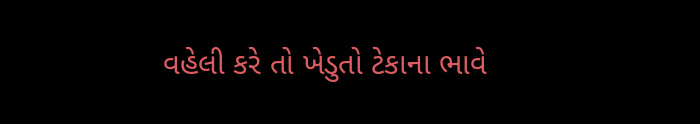વહેલી કરે તો ખેડુતો ટેકાના ભાવે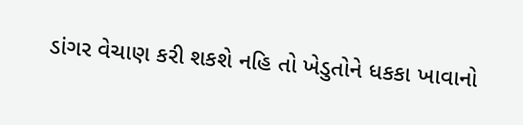ડાંગર વેચાણ કરી શકશે નહિ તો ખેડુતોને ધકકા ખાવાનો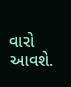વારો આવશે.